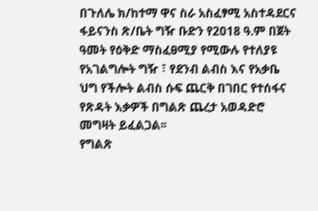በጉለሌ ክ/ከተማ ዋና ስራ አስፈፃሚ አስተዳደርና ፋይናንስ ጽ/ቤት ግዥ ቡድን የ2018 ዓ.ም በጀት ዓመት የዕቅድ ማስፈፀሚያ የሚውሉ የተለያዩ የአገልግሎት ግዥ ፣ የደንብ ልብስ እና የአቃቤ ህግ የችሎት ልብስ ሱፍ ጨርቅ በገበር የተሰፋና የጽዳት እቃዎች በግልጽ ጨረታ አወዳድሮ መግዛት ይፈልጋል፡፡
የግልጽ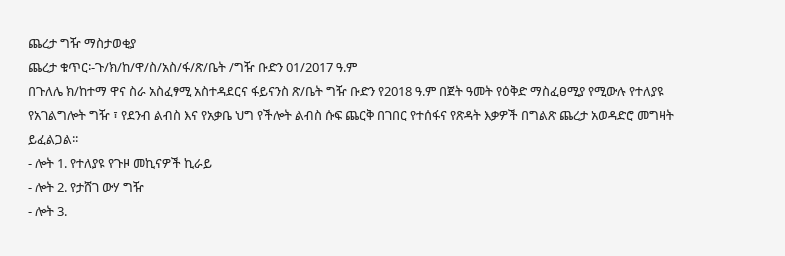ጨረታ ግዥ ማስታወቂያ
ጨረታ ቁጥር፡-ጉ/ክ/ከ/ዋ/ስ/አስ/ፋ/ጽ/ቤት /ግዥ ቡድን 01/2017 ዓ.ም
በጉለሌ ክ/ከተማ ዋና ስራ አስፈፃሚ አስተዳደርና ፋይናንስ ጽ/ቤት ግዥ ቡድን የ2018 ዓ.ም በጀት ዓመት የዕቅድ ማስፈፀሚያ የሚውሉ የተለያዩ የአገልግሎት ግዥ ፣ የደንብ ልብስ እና የአቃቤ ህግ የችሎት ልብስ ሱፍ ጨርቅ በገበር የተሰፋና የጽዳት እቃዎች በግልጽ ጨረታ አወዳድሮ መግዛት ይፈልጋል፡፡
- ሎት 1. የተለያዩ የጉዞ መኪናዎች ኪራይ
- ሎት 2. የታሸገ ውሃ ግዥ
- ሎት 3.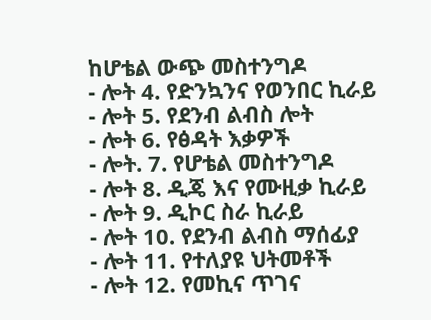ከሆቴል ውጭ መስተንግዶ
- ሎት 4. የድንኳንና የወንበር ኪራይ
- ሎት 5. የደንብ ልብስ ሎት
- ሎት 6. የፅዳት እቃዎች
- ሎት. 7. የሆቴል መስተንግዶ
- ሎት 8. ዲጄ እና የሙዚቃ ኪራይ
- ሎት 9. ዲኮር ስራ ኪራይ
- ሎት 10. የደንብ ልብስ ማሰፊያ
- ሎት 11. የተለያዩ ህትመቶች
- ሎት 12. የመኪና ጥገና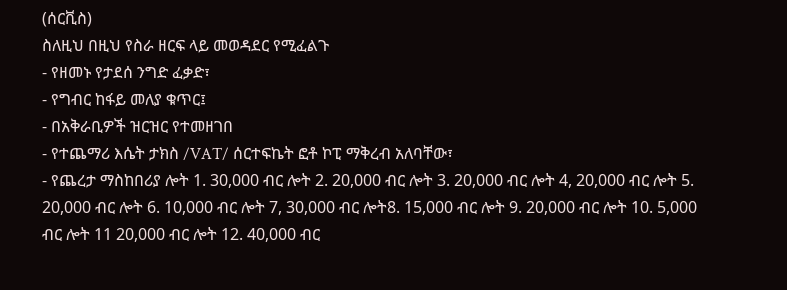(ሰርቪስ)
ስለዚህ በዚህ የስራ ዘርፍ ላይ መወዳደር የሚፈልጉ
- የዘመኑ የታደሰ ንግድ ፈቃድ፣
- የግብር ከፋይ መለያ ቁጥር፤
- በአቅራቢዎች ዝርዝር የተመዘገበ
- የተጨማሪ እሴት ታክስ /VAT/ ሰርተፍኬት ፎቶ ኮፒ ማቅረብ አለባቸው፣
- የጨረታ ማስከበሪያ ሎት 1. 30,000 ብር ሎት 2. 20,000 ብር ሎት 3. 20,000 ብር ሎት 4, 20,000 ብር ሎት 5. 20,000 ብር ሎት 6. 10,000 ብር ሎት 7, 30,000 ብር ሎት8. 15,000 ብር ሎት 9. 20,000 ብር ሎት 10. 5,000 ብር ሎት 11 20,000 ብር ሎት 12. 40,000 ብር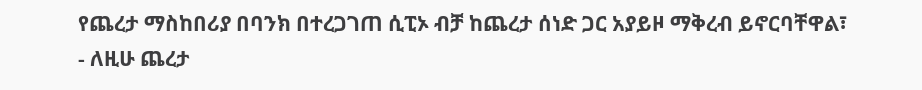የጨረታ ማስከበሪያ በባንክ በተረጋገጠ ሲፒኦ ብቻ ከጨረታ ሰነድ ጋር አያይዞ ማቅረብ ይኖርባቸዋል፣
- ለዚሁ ጨረታ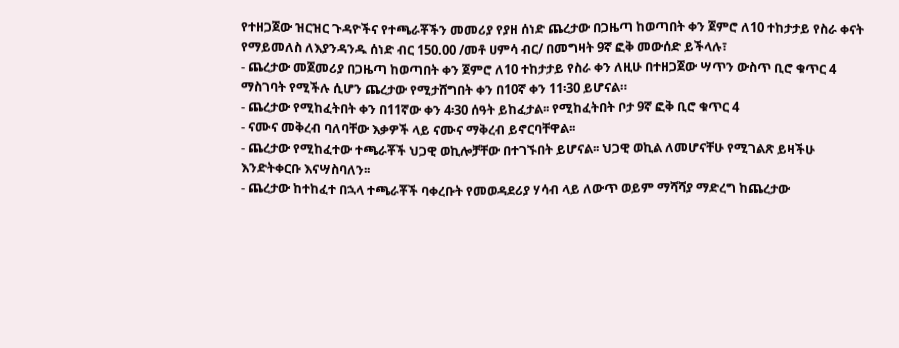የተዘጋጀው ዝርዝር ጉዳዮችና የተጫራቾችን መመሪያ የያዘ ሰነድ ጨረታው በጋዜጣ ከወጣበት ቀን ጀምሮ ለ10 ተከታታይ የስራ ቀናት የማይመለስ ለእያንዳንዱ ሰነድ ብር 150.00 /መቶ ሀምሳ ብር/ በመግዛት 9ኛ ፎቅ መውሰድ ይችላሉ፣
- ጨረታው መጀመሪያ በጋዜጣ ከወጣበት ቀን ጀምሮ ለ10 ተከታታይ የስራ ቀን ለዚሁ በተዘጋጀው ሣጥን ውስጥ ቢሮ ቁጥር 4 ማስገባት የሚችሉ ሲሆን ጨረታው የሚታሸግበት ቀን በ10ኛ ቀን 11፡30 ይሆናል።
- ጨረታው የሚከፈትበት ቀን በ11ኛው ቀን 4፡30 ሰዓት ይከፈታል፡፡ የሚከፈትበት ቦታ 9ኛ ፎቅ ቢሮ ቁጥር 4
- ናሙና መቅረብ ባለባቸው እቃዎች ላይ ናሙና ማቅረብ ይኖርባቸዋል፡፡
- ጨረታው የሚከፈተው ተጫራቾች ህጋዊ ወኪሎቻቸው በተገኙበት ይሆናል፡፡ ህጋዊ ወኪል ለመሆናቸሁ የሚገልጽ ይዛችሁ እንድትቀርቡ እናሣስባለን፡፡
- ጨረታው ከተከፈተ በኋላ ተጫራቾች ባቀረቡት የመወዳደሪያ ሃሳብ ላይ ለውጥ ወይም ማሻሻያ ማድረግ ከጨረታው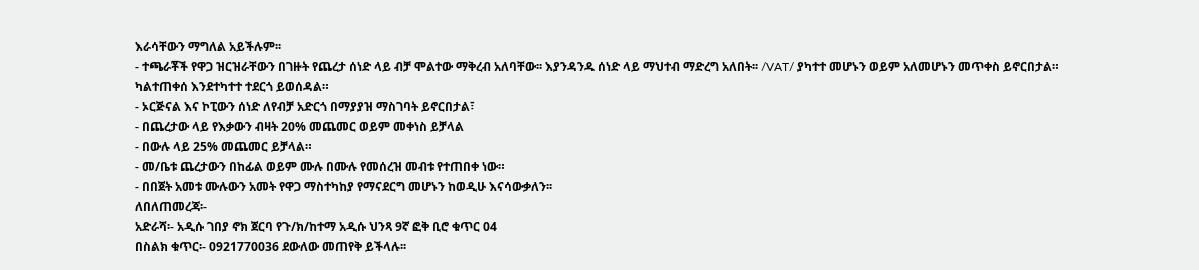እራሳቸውን ማግለል አይችሉም፡፡
- ተጫራቾች የዋጋ ዝርዝራቸውን በገዙት የጨረታ ሰነድ ላይ ብቻ ሞልተው ማቅረብ አለባቸው፡፡ እያንዳንዱ ሰነድ ላይ ማህተብ ማድረግ አለበት፡፡ /VAT/ ያካተተ መሆኑን ወይም አለመሆኑን መጥቀስ ይኖርበታል። ካልተጠቀሰ እንደተካተተ ተደርጎ ይወሰዳል።
- ኦርጅናል እና ኮፒውን ሰነድ ለየብቻ አድርጎ በማያያዝ ማስገባት ይኖርበታል፣
- በጨረታው ላይ የእቃውን ብዛት 20% መጨመር ወይም መቀነስ ይቻላል
- በውሉ ላይ 25% መጨመር ይቻላል።
- መ/ቤቱ ጨረታውን በከፊል ወይም ሙሉ በሙሉ የመሰረዝ መብቱ የተጠበቀ ነው።
- በበጀት አመቱ ሙሉውን አመት የዋጋ ማስተካከያ የማናደርግ መሆኑን ከወዲሁ እናሳውቃለን፡፡
ለበለጠመረጃ፡-
አድራሻ፡- አዲሱ ገበያ ኖክ ጀርባ የጉ/ክ/ከተማ አዲሱ ህንጻ 9ኛ ፎቅ ቢሮ ቁጥር 04
በስልክ ቁጥር፡- 0921770036 ደውለው መጠየቅ ይችላሉ፡፡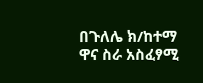በጉለሌ ክ/ከተማ ዋና ስራ አስፈፃሚ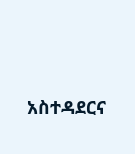አስተዳደርና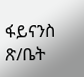ፋይናንስ ጽ/ቤት